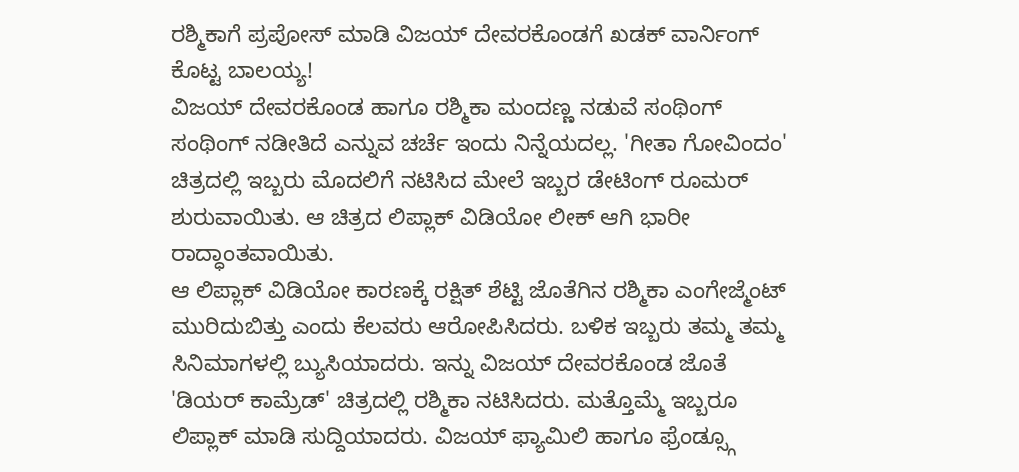ರಶ್ಮಿಕಾಗೆ ಪ್ರಪೋಸ್ ಮಾಡಿ ವಿಜಯ್ ದೇವರಕೊಂಡಗೆ ಖಡಕ್ ವಾರ್ನಿಂಗ್ ಕೊಟ್ಟ ಬಾಲಯ್ಯ!
ವಿಜಯ್ ದೇವರಕೊಂಡ ಹಾಗೂ ರಶ್ಮಿಕಾ ಮಂದಣ್ಣ ನಡುವೆ ಸಂಥಿಂಗ್ ಸಂಥಿಂಗ್ ನಡೀತಿದೆ ಎನ್ನುವ ಚರ್ಚೆ ಇಂದು ನಿನ್ನೆಯದಲ್ಲ. 'ಗೀತಾ ಗೋವಿಂದಂ' ಚಿತ್ರದಲ್ಲಿ ಇಬ್ಬರು ಮೊದಲಿಗೆ ನಟಿಸಿದ ಮೇಲೆ ಇಬ್ಬರ ಡೇಟಿಂಗ್ ರೂಮರ್ ಶುರುವಾಯಿತು. ಆ ಚಿತ್ರದ ಲಿಪ್ಲಾಕ್ ವಿಡಿಯೋ ಲೀಕ್ ಆಗಿ ಭಾರೀ ರಾದ್ಧಾಂತವಾಯಿತು.
ಆ ಲಿಪ್ಲಾಕ್ ವಿಡಿಯೋ ಕಾರಣಕ್ಕೆ ರಕ್ಷಿತ್ ಶೆಟ್ಟಿ ಜೊತೆಗಿನ ರಶ್ಮಿಕಾ ಎಂಗೇಜ್ಮೆಂಟ್ ಮುರಿದುಬಿತ್ತು ಎಂದು ಕೆಲವರು ಆರೋಪಿಸಿದರು. ಬಳಿಕ ಇಬ್ಬರು ತಮ್ಮ ತಮ್ಮ ಸಿನಿಮಾಗಳಲ್ಲಿ ಬ್ಯುಸಿಯಾದರು. ಇನ್ನು ವಿಜಯ್ ದೇವರಕೊಂಡ ಜೊತೆ 'ಡಿಯರ್ ಕಾಮ್ರೆಡ್' ಚಿತ್ರದಲ್ಲಿ ರಶ್ಮಿಕಾ ನಟಿಸಿದರು. ಮತ್ತೊಮ್ಮೆ ಇಬ್ಬರೂ ಲಿಪ್ಲಾಕ್ ಮಾಡಿ ಸುದ್ದಿಯಾದರು. ವಿಜಯ್ ಫ್ಯಾಮಿಲಿ ಹಾಗೂ ಫ್ರೆಂಡ್ಸ್ಗೂ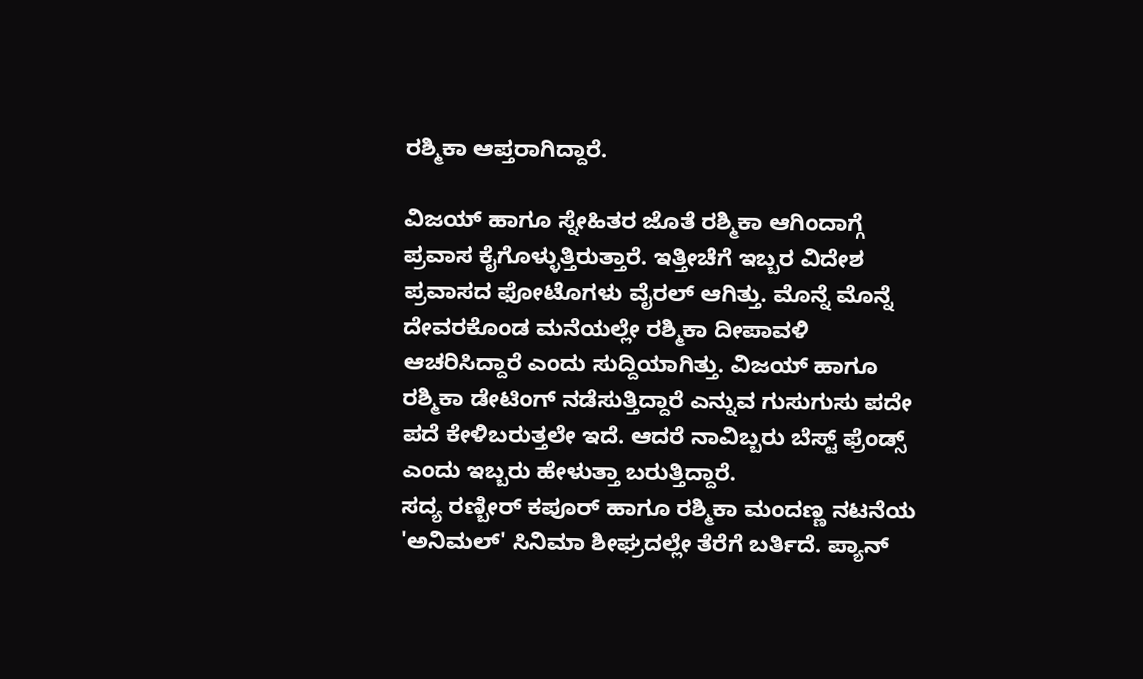ರಶ್ಮಿಕಾ ಆಪ್ತರಾಗಿದ್ದಾರೆ.

ವಿಜಯ್ ಹಾಗೂ ಸ್ನೇಹಿತರ ಜೊತೆ ರಶ್ಮಿಕಾ ಆಗಿಂದಾಗ್ಗೆ ಪ್ರವಾಸ ಕೈಗೊಳ್ಳುತ್ತಿರುತ್ತಾರೆ. ಇತ್ತೀಚೆಗೆ ಇಬ್ಬರ ವಿದೇಶ ಪ್ರವಾಸದ ಫೋಟೊಗಳು ವೈರಲ್ ಆಗಿತ್ತು. ಮೊನ್ನೆ ಮೊನ್ನೆ ದೇವರಕೊಂಡ ಮನೆಯಲ್ಲೇ ರಶ್ಮಿಕಾ ದೀಪಾವಳಿ ಆಚರಿಸಿದ್ದಾರೆ ಎಂದು ಸುದ್ದಿಯಾಗಿತ್ತು. ವಿಜಯ್ ಹಾಗೂ ರಶ್ಮಿಕಾ ಡೇಟಿಂಗ್ ನಡೆಸುತ್ತಿದ್ದಾರೆ ಎನ್ನುವ ಗುಸುಗುಸು ಪದೇ ಪದೆ ಕೇಳಿಬರುತ್ತಲೇ ಇದೆ. ಆದರೆ ನಾವಿಬ್ಬರು ಬೆಸ್ಟ್ ಫ್ರೆಂಡ್ಸ್ ಎಂದು ಇಬ್ಬರು ಹೇಳುತ್ತಾ ಬರುತ್ತಿದ್ದಾರೆ.
ಸದ್ಯ ರಣ್ಬೀರ್ ಕಪೂರ್ ಹಾಗೂ ರಶ್ಮಿಕಾ ಮಂದಣ್ಣ ನಟನೆಯ 'ಅನಿಮಲ್' ಸಿನಿಮಾ ಶೀಘ್ರದಲ್ಲೇ ತೆರೆಗೆ ಬರ್ತಿದೆ. ಪ್ಯಾನ್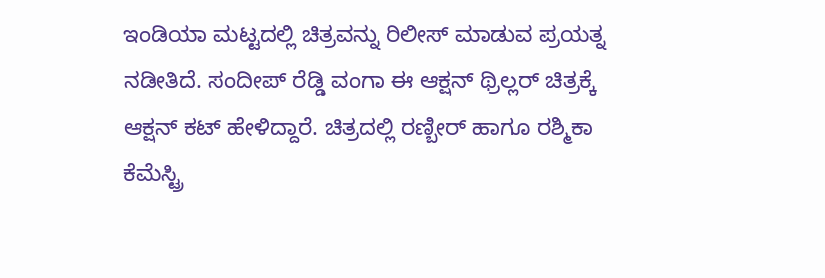ಇಂಡಿಯಾ ಮಟ್ಟದಲ್ಲಿ ಚಿತ್ರವನ್ನು ರಿಲೀಸ್ ಮಾಡುವ ಪ್ರಯತ್ನ ನಡೀತಿದೆ. ಸಂದೀಪ್ ರೆಡ್ಡಿ ವಂಗಾ ಈ ಆಕ್ಷನ್ ಥ್ರಿಲ್ಲರ್ ಚಿತ್ರಕ್ಕೆ ಆಕ್ಷನ್ ಕಟ್ ಹೇಳಿದ್ದಾರೆ. ಚಿತ್ರದಲ್ಲಿ ರಣ್ಬೀರ್ ಹಾಗೂ ರಶ್ಮಿಕಾ ಕೆಮೆಸ್ಟ್ರಿ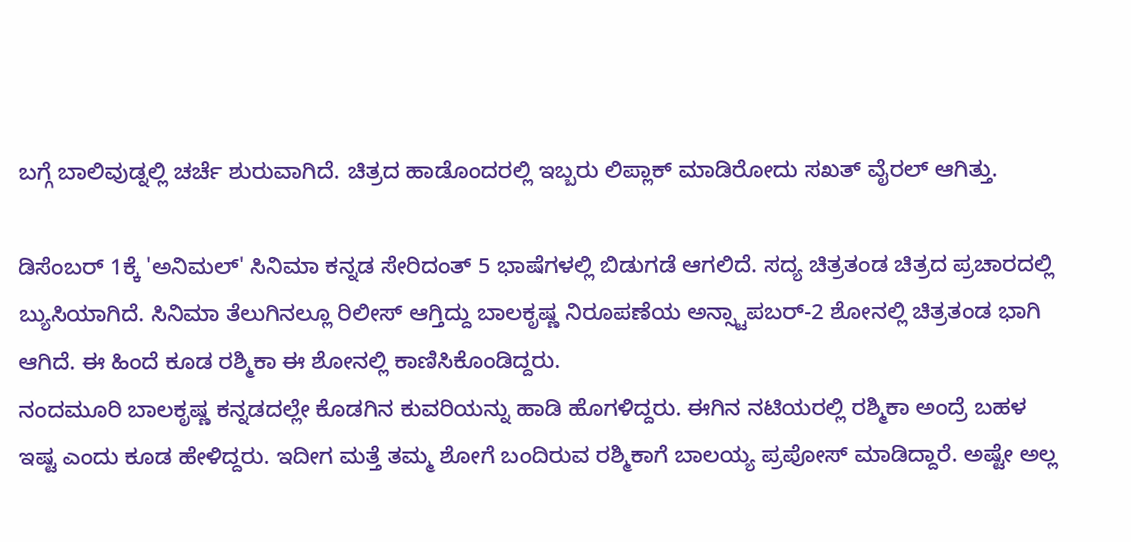ಬಗ್ಗೆ ಬಾಲಿವುಡ್ನಲ್ಲಿ ಚರ್ಚೆ ಶುರುವಾಗಿದೆ. ಚಿತ್ರದ ಹಾಡೊಂದರಲ್ಲಿ ಇಬ್ಬರು ಲಿಪ್ಲಾಕ್ ಮಾಡಿರೋದು ಸಖತ್ ವೈರಲ್ ಆಗಿತ್ತು.

ಡಿಸೆಂಬರ್ 1ಕ್ಕೆ 'ಅನಿಮಲ್' ಸಿನಿಮಾ ಕನ್ನಡ ಸೇರಿದಂತ್ 5 ಭಾಷೆಗಳಲ್ಲಿ ಬಿಡುಗಡೆ ಆಗಲಿದೆ. ಸದ್ಯ ಚಿತ್ರತಂಡ ಚಿತ್ರದ ಪ್ರಚಾರದಲ್ಲಿ ಬ್ಯುಸಿಯಾಗಿದೆ. ಸಿನಿಮಾ ತೆಲುಗಿನಲ್ಲೂ ರಿಲೀಸ್ ಆಗ್ತಿದ್ದು ಬಾಲಕೃಷ್ಣ ನಿರೂಪಣೆಯ ಅನ್ಸ್ಟಾಪಬರ್-2 ಶೋನಲ್ಲಿ ಚಿತ್ರತಂಡ ಭಾಗಿ ಆಗಿದೆ. ಈ ಹಿಂದೆ ಕೂಡ ರಶ್ಮಿಕಾ ಈ ಶೋನಲ್ಲಿ ಕಾಣಿಸಿಕೊಂಡಿದ್ದರು.
ನಂದಮೂರಿ ಬಾಲಕೃಷ್ಣ ಕನ್ನಡದಲ್ಲೇ ಕೊಡಗಿನ ಕುವರಿಯನ್ನು ಹಾಡಿ ಹೊಗಳಿದ್ದರು. ಈಗಿನ ನಟಿಯರಲ್ಲಿ ರಶ್ಮಿಕಾ ಅಂದ್ರೆ ಬಹಳ ಇಷ್ಟ ಎಂದು ಕೂಡ ಹೇಳಿದ್ದರು. ಇದೀಗ ಮತ್ತೆ ತಮ್ಮ ಶೋಗೆ ಬಂದಿರುವ ರಶ್ಮಿಕಾಗೆ ಬಾಲಯ್ಯ ಪ್ರಪೋಸ್ ಮಾಡಿದ್ದಾರೆ. ಅಷ್ಟೇ ಅಲ್ಲ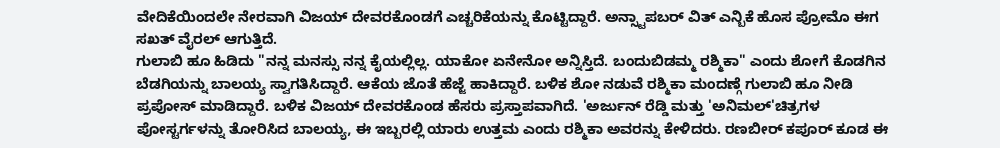ವೇದಿಕೆಯಿಂದಲೇ ನೇರವಾಗಿ ವಿಜಯ್ ದೇವರಕೊಂಡಗೆ ಎಚ್ಚರಿಕೆಯನ್ನು ಕೊಟ್ಟಿದ್ದಾರೆ. ಅನ್ಸ್ಟಾಪಬರ್ ವಿತ್ ಎನ್ಬಿಕೆ ಹೊಸ ಪ್ರೋಮೊ ಈಗ ಸಖತ್ ವೈರಲ್ ಆಗುತ್ತಿದೆ.
ಗುಲಾಬಿ ಹೂ ಹಿಡಿದು "ನನ್ನ ಮನಸ್ಸು ನನ್ನ ಕೈಯಲ್ಲಿಲ್ಲ. ಯಾಕೋ ಏನೇನೋ ಅನ್ನಿಸ್ತಿದೆ. ಬಂದುಬಿಡಮ್ಮ ರಶ್ಮಿಕಾ" ಎಂದು ಶೋಗೆ ಕೊಡಗಿನ ಬೆಡಗಿಯನ್ನು ಬಾಲಯ್ಯ ಸ್ವಾಗತಿಸಿದ್ದಾರೆ. ಆಕೆಯ ಜೊತೆ ಹೆಜ್ಜೆ ಹಾಕಿದ್ದಾರೆ. ಬಳಿಕ ಶೋ ನಡುವೆ ರಶ್ಮಿಕಾ ಮಂದಣ್ಗೆ ಗುಲಾಬಿ ಹೂ ನೀಡಿ ಪ್ರಪೋಸ್ ಮಾಡಿದ್ದಾರೆ. ಬಳಿಕ ವಿಜಯ್ ದೇವರಕೊಂಡ ಹೆಸರು ಪ್ರಸ್ತಾಪವಾಗಿದೆ. 'ಅರ್ಜುನ್ ರೆಡ್ಡಿ ಮತ್ತು 'ಅನಿಮಲ್'ಚಿತ್ರಗಳ ಪೋಸ್ಟರ್ಗಳನ್ನು ತೋರಿಸಿದ ಬಾಲಯ್ಯ, ಈ ಇಬ್ಬರಲ್ಲಿ ಯಾರು ಉತ್ತಮ ಎಂದು ರಶ್ಮಿಕಾ ಅವರನ್ನು ಕೇಳಿದರು. ರಣಬೀರ್ ಕಪೂರ್ ಕೂಡ ಈ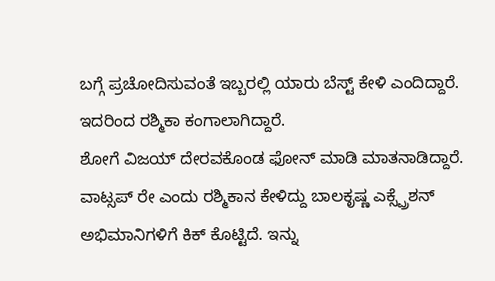ಬಗ್ಗೆ ಪ್ರಚೋದಿಸುವಂತೆ ಇಬ್ಬರಲ್ಲಿ ಯಾರು ಬೆಸ್ಟ್ ಕೇಳಿ ಎಂದಿದ್ದಾರೆ. ಇದರಿಂದ ರಶ್ಮಿಕಾ ಕಂಗಾಲಾಗಿದ್ದಾರೆ.
ಶೋಗೆ ವಿಜಯ್ ದೇರವಕೊಂಡ ಫೋನ್ ಮಾಡಿ ಮಾತನಾಡಿದ್ದಾರೆ. ವಾಟ್ಸಪ್ ರೇ ಎಂದು ರಶ್ಮಿಕಾನ ಕೇಳಿದ್ದು ಬಾಲಕೃಷ್ಣ ಎಕ್ಸ್ಪ್ರೆಶನ್ ಅಭಿಮಾನಿಗಳಿಗೆ ಕಿಕ್ ಕೊಟ್ಟಿದೆ. ಇನ್ನು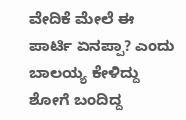ವೇದಿಕೆ ಮೇಲೆ ಈ ಪಾರ್ಟಿ ಏನಪ್ಪಾ? ಎಂದು ಬಾಲಯ್ಯ ಕೇಳಿದ್ದು ಶೋಗೆ ಬಂದಿದ್ದ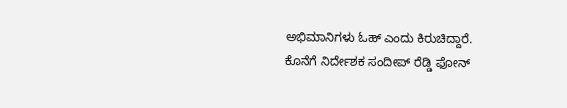ಅಭಿಮಾನಿಗಳು ಓಹ್ ಎಂದು ಕಿರುಚಿದ್ದಾರೆ.
ಕೊನೆಗೆ ನಿರ್ದೇಶಕ ಸಂದೀಪ್ ರೆಡ್ಡಿ ಫೋನ್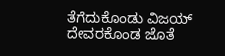ತೆಗೆದುಕೊಂಡು ವಿಜಯ್ ದೇವರಕೊಂಡ ಜೊತೆ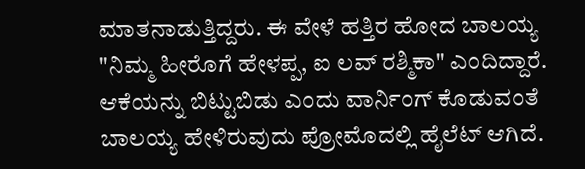ಮಾತನಾಡುತ್ತಿದ್ದರು. ಈ ವೇಳೆ ಹತ್ತಿರ ಹೋದ ಬಾಲಯ್ಯ "ನಿಮ್ಮ ಹೀರೊಗೆ ಹೇಳಪ್ಪ, ಐ ಲವ್ ರಶ್ಮಿಕಾ" ಎಂದಿದ್ದಾರೆ. ಆಕೆಯನ್ನು ಬಿಟ್ಟುಬಿಡು ಎಂದು ವಾರ್ನಿಂಗ್ ಕೊಡುವಂತೆ ಬಾಲಯ್ಯ ಹೇಳಿರುವುದು ಪ್ರೋಮೊದಲ್ಲಿ ಹೈಲೆಟ್ ಆಗಿದೆ.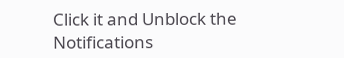Click it and Unblock the Notifications